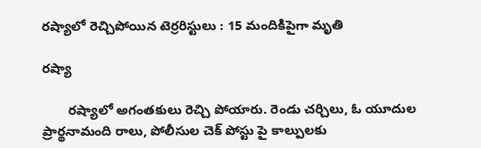రష్యాలో రెచ్చిపోయిన టెర్రరిస్టులు : 15 మందికిపైగా మృతి

రష్యా

       రష్యాలో అగంతకులు రెచ్చి పోయారు. రెండు చర్చిలు, ఓ యూదుల ప్రార్థనామంది రాలు, పోలీసుల చెక్ పోస్టు పై కాల్పులకు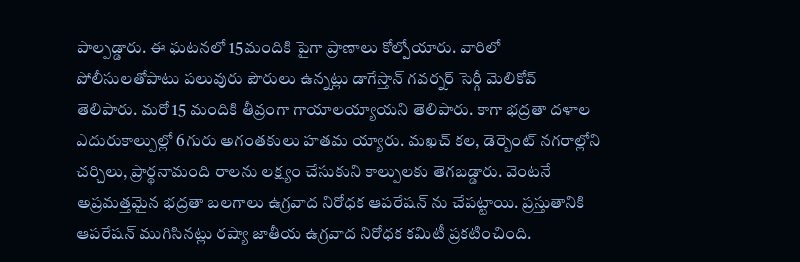పాల్పడ్డారు. ఈ ఘటనలో 15మందికి పైగా ప్రాణాలు కోల్పోయారు. వారిలో పోలీసులతోపాటు పలువురు పౌరులు ఉన్నట్లు డాగేస్తాన్ గవర్నర్ సెర్గీ మెలికోవ్ తెలిపారు. మరో 15 మందికి తీవ్రంగా గాయాలయ్యాయని తెలిపారు. కాగా భద్రతా దళాల ఎదురుకాల్పుల్లో 6గురు అగంతకులు హతమ య్యారు. మఖచ్ కల, డెర్బెంట్ నగరాల్లోని చర్చిలు, ప్రార్థనామంది రాలను లక్ష్యం చేసుకుని కాల్పులకు తెగబడ్డారు. వెంటనే అప్రమత్తమైన భద్రతా బలగాలు ఉగ్రవాద నిరోధక ఆపరేషన్ ను చేపట్టాయి. ప్రస్తుతానికి ఆపరేషన్ ముగిసినట్లు రష్యా జాతీయ ఉగ్రవాద నిరోధక కమిటీ ప్రకటించింది.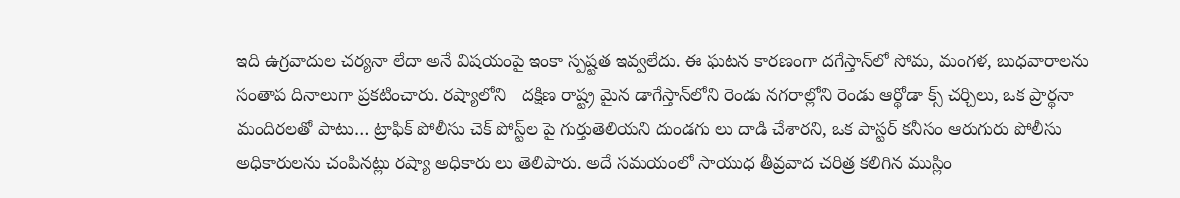ఇది ఉగ్రవాదుల చర్యనా లేదా అనే విషయంపై ఇంకా స్పష్టత ఇవ్వలేదు. ఈ ఘటన కారణంగా దగేస్తాన్‌లో సోమ, మంగళ, బుధవారాలను సంతాప దినాలుగా ప్రకటించారు. రష్యాలోని   దక్షిణ రాష్ట్ర మైన డాగేస్తాన్‌లోని రెండు నగరాల్లోని రెండు ఆర్థోడా క్స్ చర్చిలు, ఒక ప్రార్థనా మందిరలతో పాటు… ట్రాఫిక్ పోలీసు చెక్ పోస్ట్‌ల పై గుర్తుతెలియని దుండగు లు దాడి చేశారని, ఒక పాస్టర్ కనీసం ఆరుగురు పోలీసు అధికారులను చంపినట్లు రష్యా అధికారు లు తెలిపారు. అదే సమయంలో సాయుధ తీవ్రవాద చరిత్ర కలిగిన ముస్లిం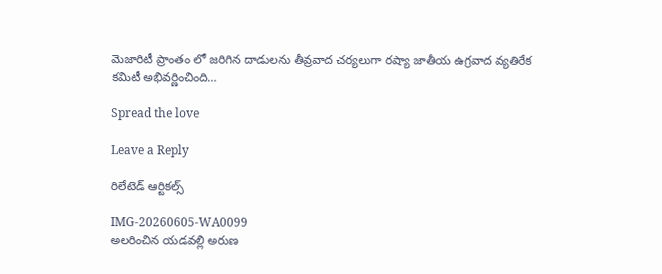మెజారిటీ ప్రాంతం లో జరిగిన దాడులను తీవ్రవాద చర్యలుగా రష్యా జాతీయ ఉగ్రవాద వ్యతిరేక కమిటీ అభివర్ణించింది…

Spread the love

Leave a Reply

రిలేటెడ్ ఆర్టికల్స్

IMG-20260605-WA0099
అలరించిన యడవల్లి అరుణ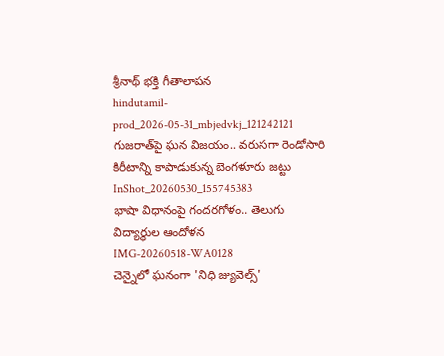శ్రీనాథ్ భక్తి గీతాలాపన
hindutamil-prod_2026-05-31_mbjedvkj_121242121
గుజరాత్‌పై ఘన విజయం.. వరుసగా రెండోసారి కిరీటాన్ని కాపాడుకున్న బెంగళూరు జట్టు
InShot_20260530_155745383
భాషా విధానంపై గందరగోళం.. తెలుగు విద్యార్థుల ఆందోళన
IMG-20260518-WA0128
చెన్నైలో ఘనంగా 'నిధి జ్యువెల్స్'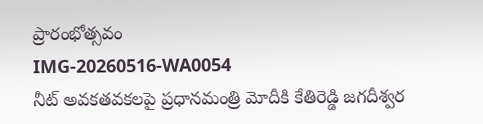ప్రారంభోత్సవం
IMG-20260516-WA0054
నీట్ అవకతవకలపై ప్రధానమంత్రి మోదీకి కేతిరెడ్డి జగదీశ్వర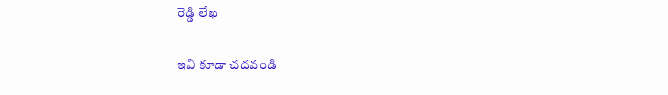రెడ్డి లేఖ

ఇవి కూడా చదవండి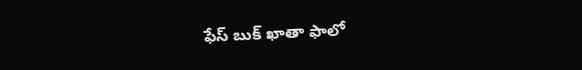ఫేస్ బుక్ ఖాతా ఫాలో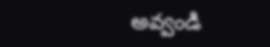అవ్వండి